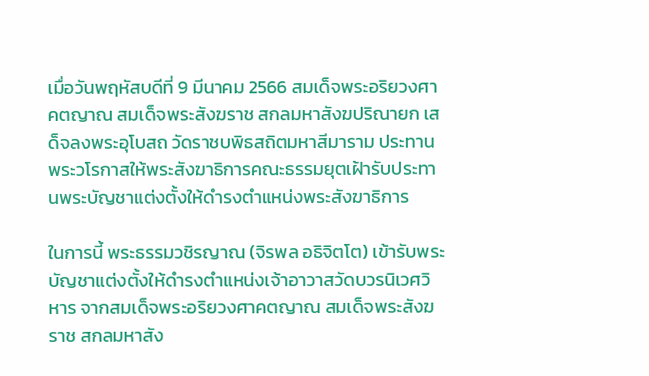เมื่อวันพฤหัสบดีที่ 9 มีนาคม 2566 สมเด็จพระอริยวงศาคตญาณ สมเด็จพระสังฆราช สกลมหาสังฆปริณายก เสด็จลงพระอุโบสถ วัดราชบพิธสถิตมหาสีมาราม ประทานพระวโรกาสให้พระสังฆาธิการคณะธรรมยุตเฝ้ารับประทานพระบัญชาแต่งตั้งให้ดำรงตำแหน่งพระสังฆาธิการ

ในการนี้ พระธรรมวชิรญาณ (จิรพล อธิจิตโต) เข้ารับพระบัญชาแต่งตั้งให้ดำรงตำแหน่งเจ้าอาวาสวัดบวรนิเวศวิหาร จากสมเด็จพระอริยวงศาคตญาณ สมเด็จพระสังฆราช สกลมหาสัง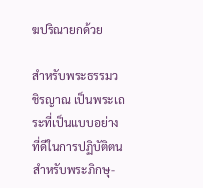ฆปริณายกด้วย

สำหรับพระธรรมวชิรญาณ เป็นพระเถระที่เป็นแบบอย่างที่ดีในการปฏิบัติตนสำหรับพระภิกษุ-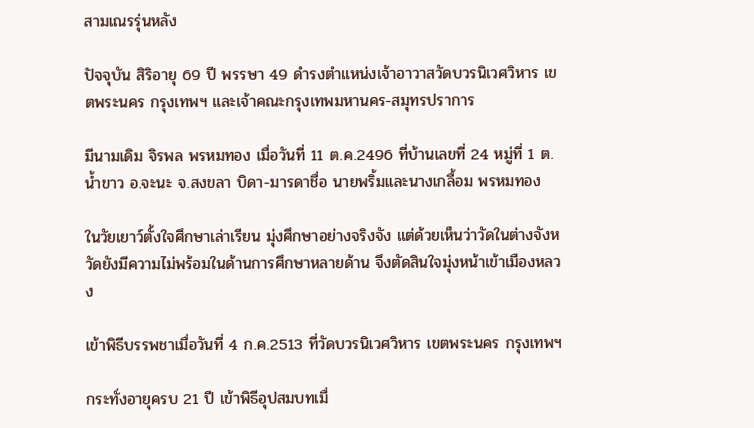สามเณรรุ่นหลัง

ปัจจุบัน สิริอายุ 69 ปี พรรษา 49 ดำรงตำแหน่งเจ้าอาวาสวัดบวรนิเวศวิหาร เขตพระนคร กรุงเทพฯ และเจ้าคณะกรุงเทพมหานคร-สมุทรปราการ

มีนามเดิม จิรพล พรหมทอง เมื่อวันที่ 11 ต.ค.2496 ที่บ้านเลขที่ 24 หมู่ที่ 1 ต.น้ำขาว อ.จะนะ จ.สงขลา บิดา-มารดาชื่อ นายพริ้มและนางเกลื้อม พรหมทอง

ในวัยเยาว์ตั้งใจศึกษาเล่าเรียน มุ่งศึกษาอย่างจริงจัง แต่ด้วยเห็นว่าวัดในต่างจังหวัดยังมีความไม่พร้อมในด้านการศึกษาหลายด้าน จึงตัดสินใจมุ่งหน้าเข้าเมืองหลวง

เข้าพิธีบรรพชาเมื่อวันที่ 4 ก.ค.2513 ที่วัดบวรนิเวศวิหาร เขตพระนคร กรุงเทพฯ

กระทั่งอายุครบ 21 ปี เข้าพิธีอุปสมบทเมื่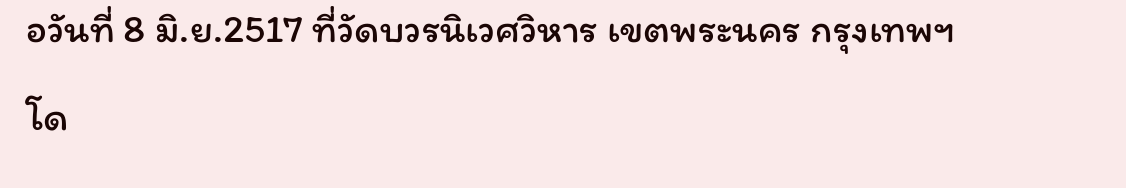อวันที่ 8 มิ.ย.2517 ที่วัดบวรนิเวศวิหาร เขตพระนคร กรุงเทพฯ โด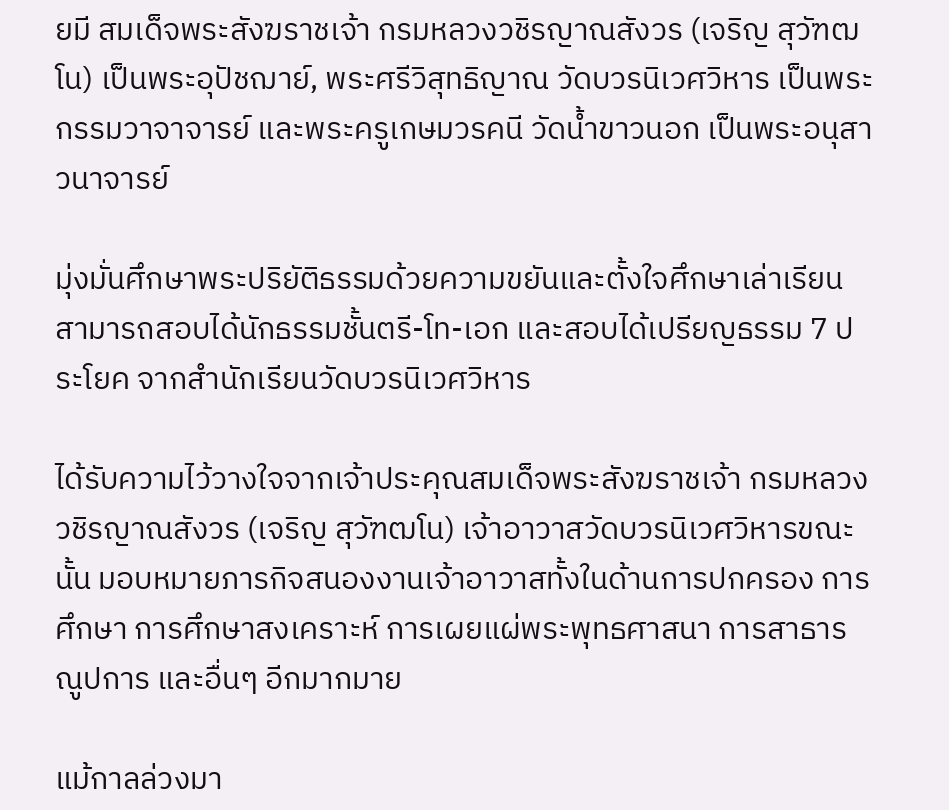ยมี สมเด็จพระสังฆราชเจ้า กรมหลวงวชิรญาณสังวร (เจริญ สุวัฑฒโน) เป็นพระอุปัชฌาย์, พระศรีวิสุทธิญาณ วัดบวรนิเวศวิหาร เป็นพระกรรมวาจาจารย์ และพระครูเกษมวรคนี วัดน้ำขาวนอก เป็นพระอนุสาวนาจารย์

มุ่งมั่นศึกษาพระปริยัติธรรมด้วยความขยันและตั้งใจศึกษาเล่าเรียน สามารถสอบได้นักธรรมชั้นตรี-โท-เอก และสอบได้เปรียญธรรม 7 ประโยค จากสำนักเรียนวัดบวรนิเวศวิหาร

ได้รับความไว้วางใจจากเจ้าประคุณสมเด็จพระสังฆราชเจ้า กรมหลวงวชิรญาณสังวร (เจริญ สุวัฑฒโน) เจ้าอาวาสวัดบวรนิเวศวิหารขณะนั้น มอบหมายภารกิจสนองงานเจ้าอาวาสทั้งในด้านการปกครอง การศึกษา การศึกษาสงเคราะห์ การเผยแผ่พระพุทธศาสนา การสาธารณูปการ และอื่นๆ อีกมากมาย

แม้กาลล่วงมา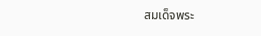สมเด็จพระ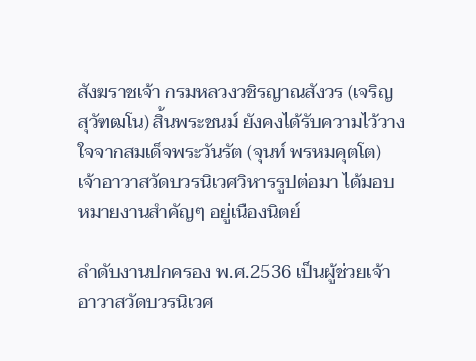สังฆราชเจ้า กรมหลวงวชิรญาณสังวร (เจริญ สุวัฑฒโน) สิ้นพระชนม์ ยังคงได้รับความไว้วางใจจากสมเด็จพระวันรัต (จุนท์ พรหมคุตโต) เจ้าอาวาสวัดบวรนิเวศวิหารรูปต่อมา ได้มอบหมายงานสำคัญๆ อยู่เนืองนิตย์

ลำดับงานปกครอง พ.ศ.2536 เป็นผู้ช่วยเจ้าอาวาสวัดบวรนิเวศ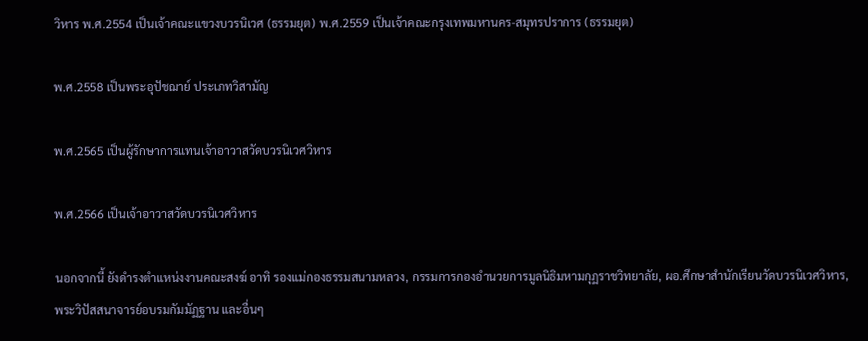วิหาร พ.ศ.2554 เป็นเจ้าคณะแขวงบวรนิเวศ (ธรรมยุต) พ.ศ.2559 เป็นเจ้าคณะกรุงเทพมหานคร-สมุทรปราการ (ธรรมยุต)

พ.ศ.2558 เป็นพระอุปัชฌาย์ ประเภทวิสามัญ

พ.ศ.2565 เป็นผู้รักษาการแทนเจ้าอาวาสวัดบวรนิเวศวิหาร

พ.ศ.2566 เป็นเจ้าอาวาสวัดบวรนิเวศวิหาร

นอกจากนี้ ยังดำรงตำแหน่งงานคณะสงฆ์ อาทิ รองแม่กองธรรมสนามหลวง, กรรมการกองอำนวยการมูลนิธิมหามกุฏราชวิทยาลัย, ผอ.ศึกษาสำนักเรียนวัดบวรนิเวศวิหาร, พระวิปัสสนาจารย์อบรมกัมมัฏฐาน และอื่นๆ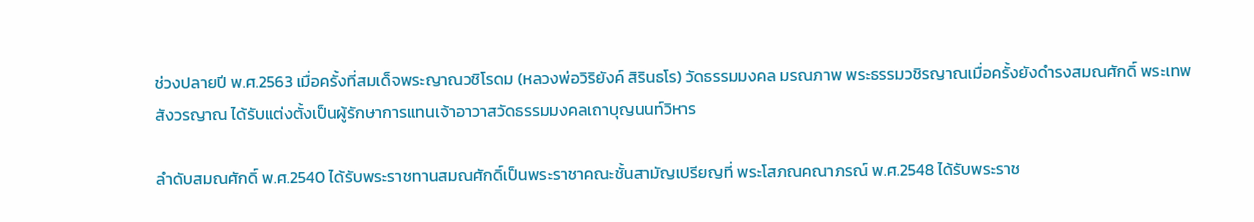ช่วงปลายปี พ.ศ.2563 เมื่อครั้งที่สมเด็จพระญาณวชิโรดม (หลวงพ่อวิริยังค์ สิรินธโร) วัดธรรมมงคล มรณภาพ พระธรรมวชิรญาณเมื่อครั้งยังดำรงสมณศักดิ์ พระเทพสังวรญาณ ได้รับแต่งตั้งเป็นผู้รักษาการแทนเจ้าอาวาสวัดธรรมมงคลเถาบุญนนท์วิหาร

ลำดับสมณศักดิ์ พ.ศ.2540 ได้รับพระราชทานสมณศักดิ์เป็นพระราชาคณะชั้นสามัญเปรียญที่ พระโสภณคณาภรณ์ พ.ศ.2548 ได้รับพระราช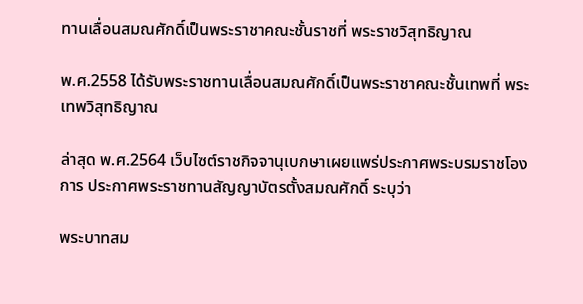ทานเลื่อนสมณศักดิ์เป็นพระราชาคณะชั้นราชที่ พระราชวิสุทธิญาณ

พ.ศ.2558 ได้รับพระราชทานเลื่อนสมณศักดิ์เป็นพระราชาคณะชั้นเทพที่ พระเทพวิสุทธิญาณ

ล่าสุด พ.ศ.2564 เว็บไซต์ราชกิจจานุเบกษาเผยแพร่ประกาศพระบรมราชโองการ ประกาศพระราชทานสัญญาบัตรตั้งสมณศักดิ์ ระบุว่า

พระบาทสม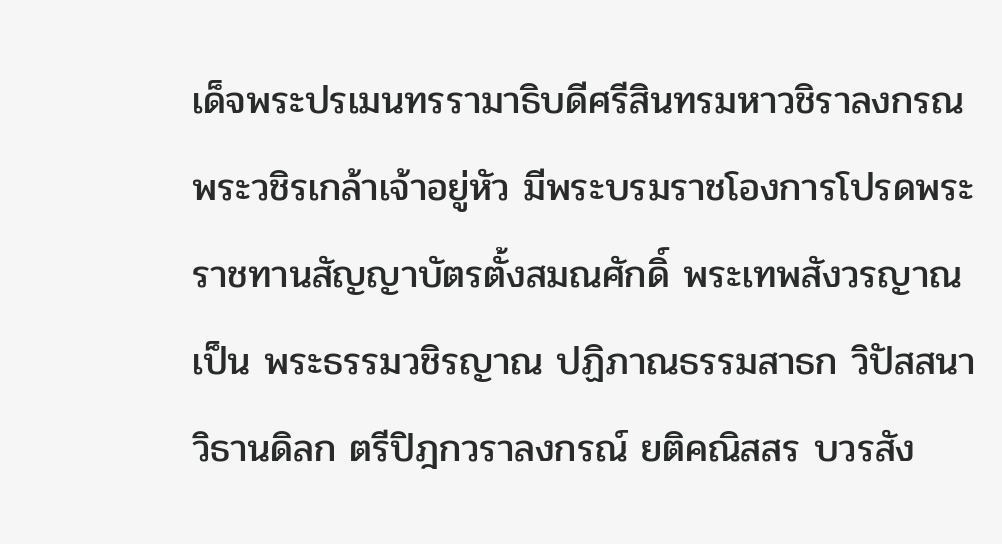เด็จพระปรเมนทรรามาธิบดีศรีสินทรมหาวชิราลงกรณ พระวชิรเกล้าเจ้าอยู่หัว มีพระบรมราชโองการโปรดพระราชทานสัญญาบัตรตั้งสมณศักดิ์ พระเทพสังวรญาณ เป็น พระธรรมวชิรญาณ ปฏิภาณธรรมสาธก วิปัสสนาวิธานดิลก ตรีปิฎกวราลงกรณ์ ยติคณิสสร บวรสัง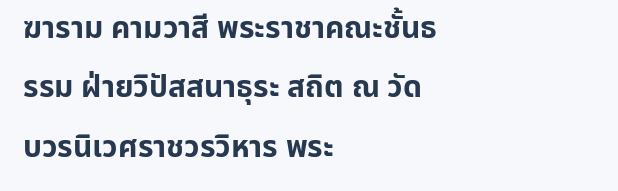ฆาราม คามวาสี พระราชาคณะชั้นธรรม ฝ่ายวิปัสสนาธุระ สถิต ณ วัดบวรนิเวศราชวรวิหาร พระ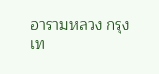อารามหลวง กรุงเท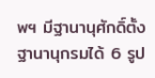พฯ มีฐานานุศักดิ์ตั้งฐานานุกรมได้ 6 รูป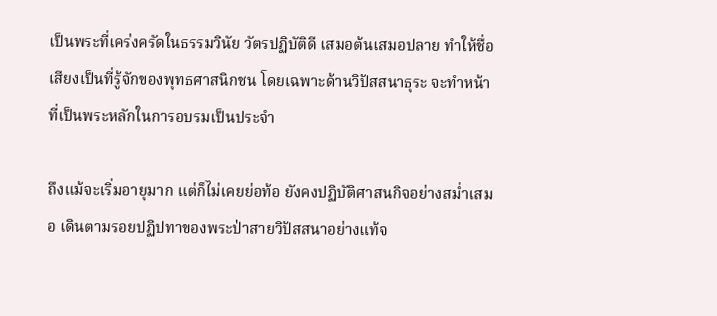เป็นพระที่เคร่งครัดในธรรมวินัย วัตรปฏิบัติดี เสมอต้นเสมอปลาย ทำให้ชื่อเสียงเป็นที่รู้จักของพุทธศาสนิกชน โดยเฉพาะด้านวิปัสสนาธุระ จะทำหน้าที่เป็นพระหลักในการอบรมเป็นประจำ

ถึงแม้จะเริ่มอายุมาก แต่ก็ไม่เคยย่อท้อ ยังคงปฏิบัติศาสนกิจอย่างสม่ำเสมอ เดินตามรอยปฏิปทาของพระป่าสายวิปัสสนาอย่างแท้จ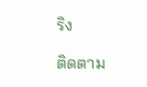ริง

ติดตาม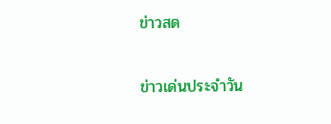ข่าวสด

ข่าวเด่นประจำวัน